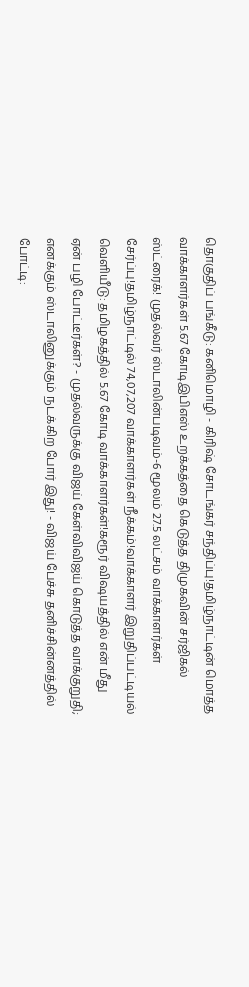தொகுதிப் பங்கீடு: கனிமொழி - கிரிஷ் சோடங்கர் சந்திப்பு!தமிழ்நாட்டின் மொத்த வாக்காளர்கள் 5.67 கோடிஇபிஎஸ் உறக்கத்தை கெடுத்த திமுகவின் சர்ஜிகல் ஸ்ட்ரைக்! முதல்வர் ஸ்டாலின்படிவம்-6 மூலம் 27.5 லட்சம் வாக்காளர்கள் சேர்ப்பு!தமிழ்நாட்டில் 74,07,207 வாக்காளர்கள் நீக்கம்!வாக்காளர் இறுதிப்பட்டியல் வெளியீடு: தமிழகத்தில் 5.67 கோடி வாக்காளர்கள்!கரூர் விஷயத்தில் என் மீது ஏன் பழி போட்டீர்கள்? - முதல்வருக்கு விஜய் கேள்விவிஜய் கொடுத்த வாக்குறுதி; எனக்கும் ஸ்டாலினுக்கும் நடக்கிற போர் இது! - விஜய் பேச்சு தனிச்சின்னத்தில் போட்டி: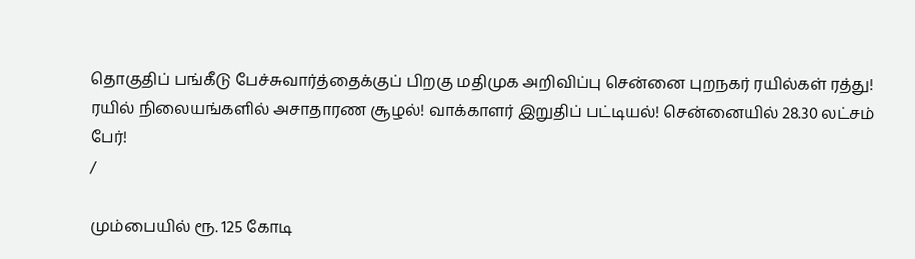தொகுதிப் பங்கீடு பேச்சுவார்த்தைக்குப் பிறகு மதிமுக அறிவிப்பு சென்னை புறநகர் ரயில்கள் ரத்து! ரயில் நிலையங்களில் அசாதாரண சூழல்! வாக்காளர் இறுதிப் பட்டியல்! சென்னையில் 28.30 லட்சம் பேர்!
/

மும்பையில் ரூ. 125 கோடி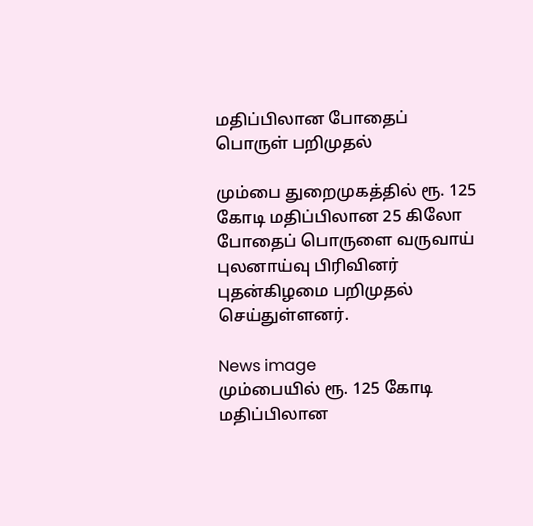மதிப்பிலான போதைப் பொருள் பறிமுதல்

மும்பை துறைமுகத்தில் ரூ. 125 கோடி மதிப்பிலான 25 கிலோ போதைப் பொருளை வருவாய் புலனாய்வு பிரிவினர் புதன்கிழமை பறிமுதல் செய்துள்ளனர்.

News image
மும்பையில் ரூ. 125 கோடி மதிப்பிலான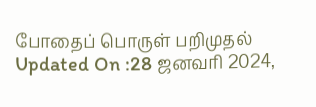போதைப் பொருள் பறிமுதல்
Updated On :28 ஜனவரி 2024,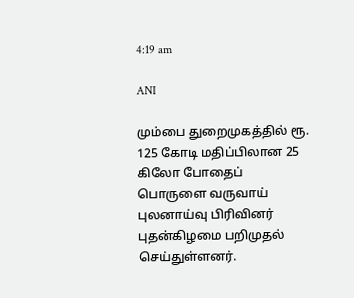4:19 am

ANI

மும்பை துறைமுகத்தில் ரூ. 125 கோடி மதிப்பிலான 25 கிலோ போதைப் பொருளை வருவாய் புலனாய்வு பிரிவினர் புதன்கிழமை பறிமுதல் செய்துள்ளனர்.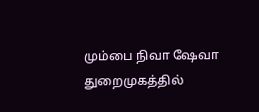மும்பை நிவா ஷேவா துறைமுகத்தில்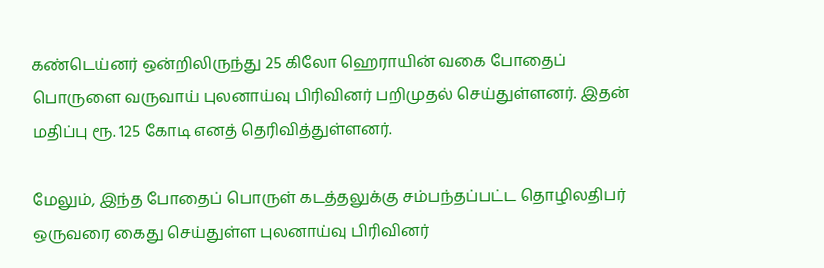கண்டெய்னர் ஒன்றிலிருந்து 25 கிலோ ஹெராயின் வகை போதைப் பொருளை வருவாய் புலனாய்வு பிரிவினர் பறிமுதல் செய்துள்ளனர். இதன் மதிப்பு ரூ. 125 கோடி எனத் தெரிவித்துள்ளனர்.

மேலும், இந்த போதைப் பொருள் கடத்தலுக்கு சம்பந்தப்பட்ட தொழிலதிபர் ஒருவரை கைது செய்துள்ள புலனாய்வு பிரிவினர்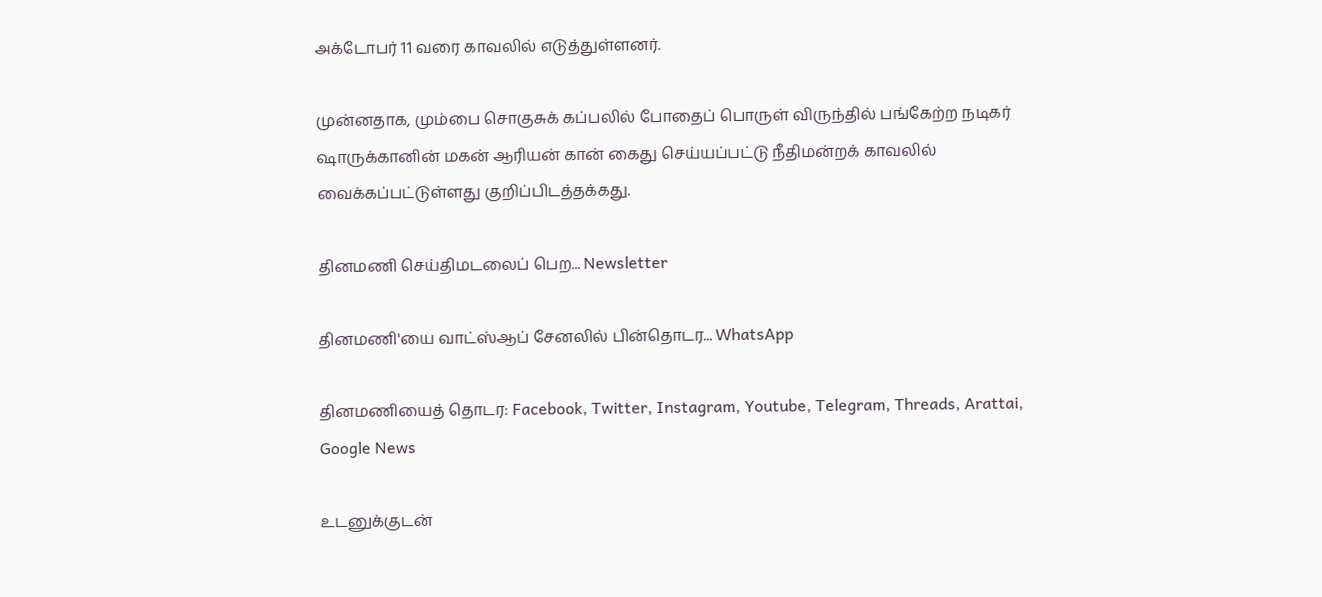அக்டோபர் 11 வரை காவலில் எடுத்துள்ளனர்.

முன்னதாக, மும்பை சொகுசுக் கப்பலில் போதைப் பொருள் விருந்தில் பங்கேற்ற நடிகர் ஷாருக்கானின் மகன் ஆரியன் கான் கைது செய்யப்பட்டு நீதிமன்றக் காவலில் வைக்கப்பட்டுள்ளது குறிப்பிடத்தக்கது.

தினமணி செய்திமடலைப் பெற... Newsletter

தினமணி'யை வாட்ஸ்ஆப் சேனலில் பின்தொடர... WhatsApp

தினமணியைத் தொடர: Facebook, Twitter, Instagram, Youtube, Telegram, Threads, Arattai, Google News

உடனுக்குடன்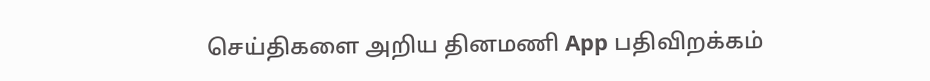செய்திகளை அறிய தினமணி App பதிவிறக்கம்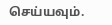செய்யவும்.